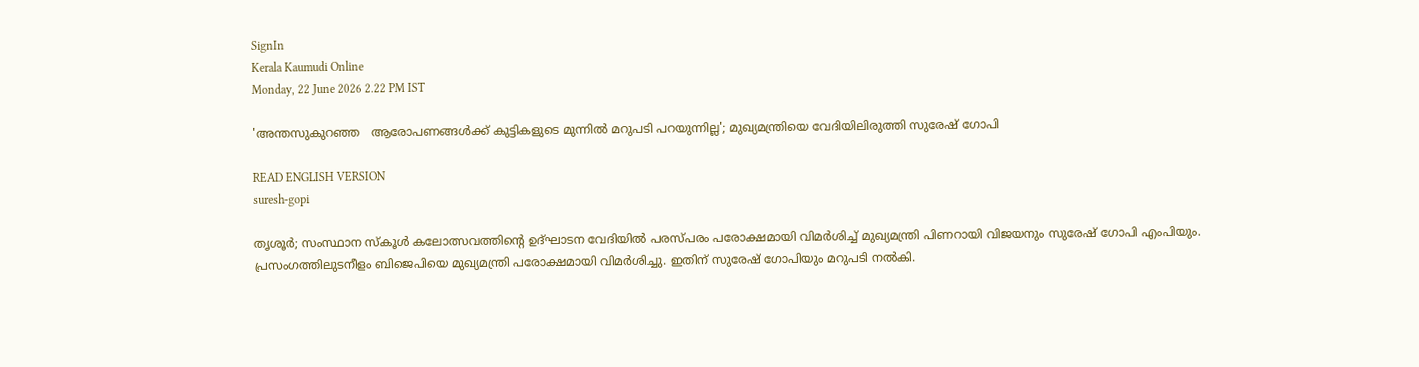SignIn
Kerala Kaumudi Online
Monday, 22 June 2026 2.22 PM IST

'അന്തസുകുറഞ്ഞ   ആരോപണങ്ങൾക്ക് കുട്ടികളുടെ മുന്നിൽ മറുപടി പറയുന്നില്ല'; മുഖ്യമന്ത്രിയെ വേദിയിലിരുത്തി സുരേഷ് ഗോപി

READ ENGLISH VERSION
suresh-gopi

തൃശൂർ; സംസ്ഥാന സ്‌കൂൾ കലോത്സവത്തിന്റെ ഉദ്ഘാടന വേദിയിൽ പരസ്‌പരം പരോക്ഷമായി വിമർശിച്ച് മുഖ്യമന്ത്രി പിണറായി വിജയനും സുരേഷ് ഗോപി എംപിയും. പ്രസംഗത്തിലുടനീളം ബിജെപിയെ മുഖ്യമന്ത്രി പരോക്ഷമായി വിമർശിച്ചു. ഇതിന് സുരേഷ് ഗോപിയും മറുപടി നൽകി.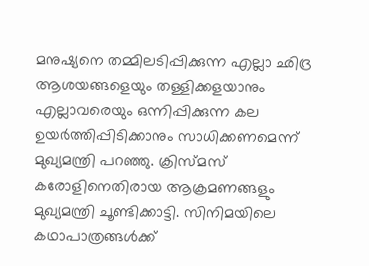മനുഷ്യനെ തമ്മിലടിപ്പിക്കുന്ന എല്ലാ ഛിദ്ര ആശയങ്ങളെയും തള്ളിക്കളയാനും എല്ലാവരെയും ഒന്നിപ്പിക്കുന്ന കല ഉയർത്തിപ്പിടിക്കാനും സാധിക്കണമെന്ന് മുഖ്യമന്ത്രി പറഞ്ഞു. ക്രിസ്‌മസ് കരോളിനെതിരായ ആക്രമണങ്ങളും മുഖ്യമന്ത്രി ചൂണ്ടിക്കാട്ടി. സിനിമയിലെ കഥാപാത്രങ്ങൾക്ക്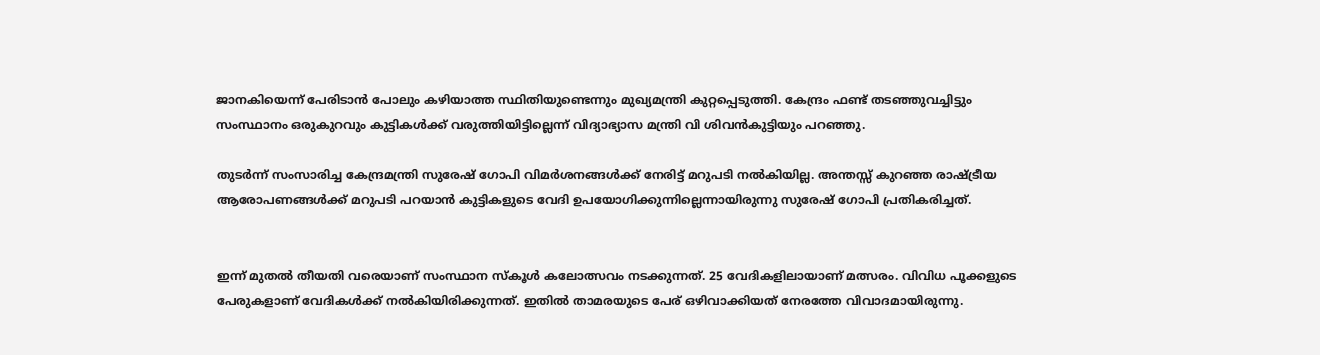ജാനകിയെന്ന് പേരിടാൻ പോലും കഴിയാത്ത സ്ഥിതിയുണ്ടെന്നും മുഖ്യമന്ത്രി കുറ്റപ്പെടുത്തി. കേന്ദ്രം ഫണ്ട് തടഞ്ഞുവച്ചിട്ടും സംസ്ഥാനം ഒരുകുറവും കുട്ടികൾക്ക് വരുത്തിയിട്ടില്ലെന്ന് വിദ്യാഭ്യാസ മന്ത്രി വി ശിവൻകുട്ടിയും പറഞ്ഞു.

തുടർന്ന് സംസാരിച്ച കേന്ദ്രമന്ത്രി സുരേഷ് ഗോപി വിമർശനങ്ങൾക്ക് നേരിട്ട് മറുപടി നൽകിയില്ല. അന്തസ്സ് കുറഞ്ഞ രാഷ്ട്രീയ ആരോപണങ്ങൾക്ക് മറുപടി പറയാൻ കുട്ടികളുടെ വേദി ഉപയോഗിക്കുന്നില്ലെന്നായിരുന്നു സുരേഷ് ഗോപി പ്രതികരിച്ചത്.


ഇന്ന് മുതൽ തീയതി വരെയാണ് സംസ്ഥാന സ്കൂൾ കലോത്സവം നടക്കുന്നത്. 25 വേദികളിലായാണ് മത്സരം. വിവിധ പൂക്കളുടെ പേരുകളാണ് വേദികൾക്ക് നൽകിയിരിക്കുന്നത്. ഇതിൽ താമരയുടെ പേര് ഒഴിവാക്കിയത് നേരത്തേ വിവാദമായിരുന്നു.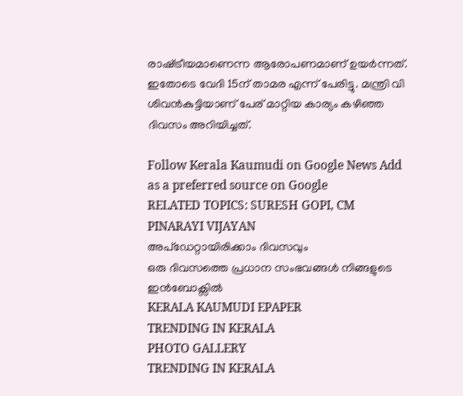രാഷ്‌ട്രീയമാണെന്ന ആരോപണമാണ് ഉയർന്നത്. ഇതോടെ വേദി 15ന് താമര എന്ന് പേരിട്ടു. മന്ത്രി വി ശിവൻകുട്ടിയാണ് പേര് മാറ്റിയ കാര്യം കഴിഞ്ഞ ദിവസം അറിയിച്ചത്.

Follow Kerala Kaumudi on Google News Add as a preferred source on Google
RELATED TOPICS: SURESH GOPI, CM PINARAYI VIJAYAN
അപ്ഡേറ്റായിരിക്കാം ദിവസവും
ഒരു ദിവസത്തെ പ്രധാന സംഭവങ്ങൾ നിങ്ങളുടെ ഇൻബോക്സിൽ
KERALA KAUMUDI EPAPER
TRENDING IN KERALA
PHOTO GALLERY
TRENDING IN KERALA